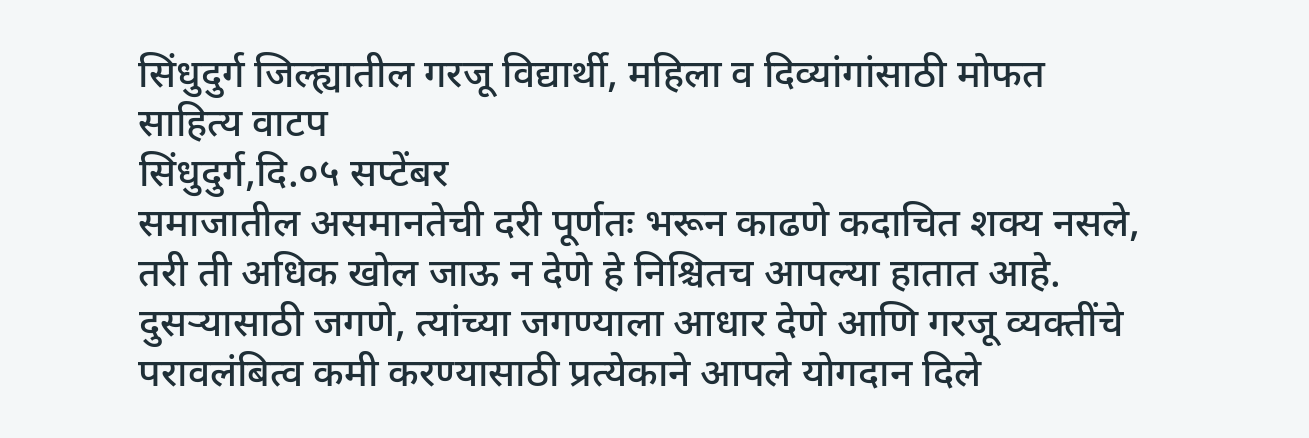सिंधुदुर्ग जिल्ह्यातील गरजू विद्यार्थी, महिला व दिव्यांगांसाठी मोफत साहित्य वाटप
सिंधुदुर्ग,दि.०५ सप्टेंबर
समाजातील असमानतेची दरी पूर्णतः भरून काढणे कदाचित शक्य नसले, तरी ती अधिक खोल जाऊ न देणे हे निश्चितच आपल्या हातात आहे. दुसऱ्यासाठी जगणे, त्यांच्या जगण्याला आधार देणे आणि गरजू व्यक्तींचे परावलंबित्व कमी करण्यासाठी प्रत्येकाने आपले योगदान दिले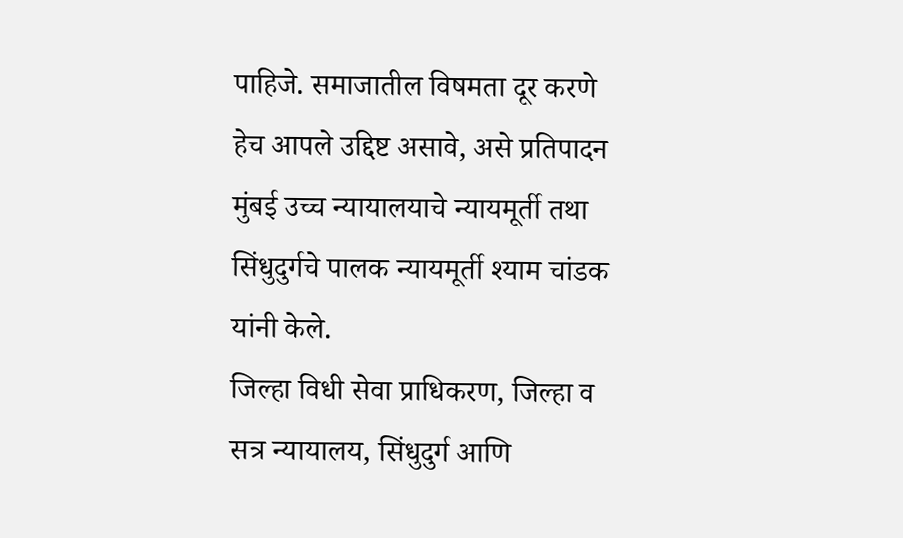पाहिजे. समाजातील विषमता दूर करणे हेच आपले उद्दिष्ट असावे, असे प्रतिपादन मुंबई उच्च न्यायालयाचे न्यायमूर्ती तथा सिंधुदुर्गचे पालक न्यायमूर्ती श्याम चांडक यांनी केले.
जिल्हा विधी सेवा प्राधिकरण, जिल्हा व सत्र न्यायालय, सिंधुदुर्ग आणि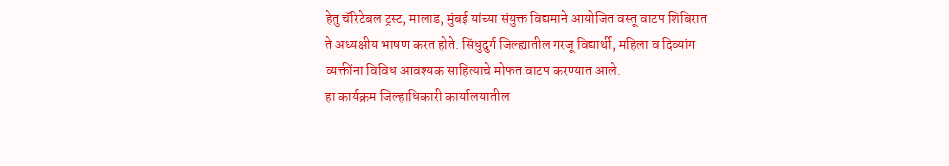हेतु चॅरिटेबल ट्रस्ट, मालाड, मुंबई यांच्या संयुक्त विद्यमाने आयोजित वस्तू वाटप शिबिरात ते अध्यक्षीय भाषण करत होते. सिंधुदुर्ग जिल्ह्यातील गरजू विद्यार्थी, महिला व दिव्यांग व्यक्तींना विविध आवश्यक साहित्याचे मोफत वाटप करण्यात आले.
हा कार्यक्रम जिल्हाधिकारी कार्यालयातील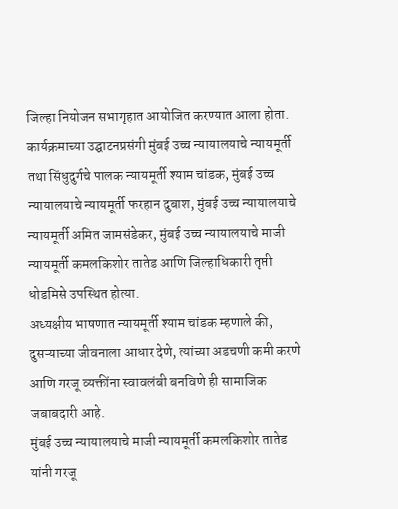जिल्हा नियोजन सभागृहात आयोजित करण्यात आला होता. कार्यक्रमाच्या उद्घाटनप्रसंगी मुंबई उच्च न्यायालयाचे न्यायमूर्ती तथा सिंधुदुर्गचे पालक न्यायमूर्ती श्याम चांडक, मुंबई उच्च न्यायालयाचे न्यायमूर्ती फरहान दुबाश, मुंबई उच्च न्यायालयाचे न्यायमूर्ती अमित जामसंडेकर, मुंबई उच्च न्यायालयाचे माजी न्यायमूर्ती कमलकिशोर तातेड आणि जिल्हाधिकारी तृप्ती धोडमिसे उपस्थित होत्या.
अध्यक्षीय भाषणात न्यायमूर्ती श्याम चांडक म्हणाले की, दुसऱ्याच्या जीवनाला आधार देणे, त्यांच्या अडचणी कमी करणे आणि गरजू व्यक्तींना स्वावलंबी बनविणे ही सामाजिक जबाबदारी आहे.
मुंबई उच्च न्यायालयाचे माजी न्यायमूर्ती कमलकिशोर तातेड यांनी गरजू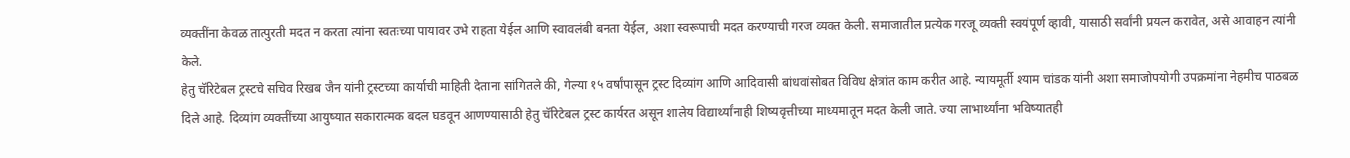व्यक्तींना केवळ तात्पुरती मदत न करता त्यांना स्वतःच्या पायावर उभे राहता येईल आणि स्वावलंबी बनता येईल, अशा स्वरूपाची मदत करण्याची गरज व्यक्त केली. समाजातील प्रत्येक गरजू व्यक्ती स्वयंपूर्ण व्हावी, यासाठी सर्वांनी प्रयत्न करावेत, असे आवाहन त्यांनी केले.
हेतु चॅरिटेबल ट्रस्टचे सचिव रिखब जैन यांनी ट्रस्टच्या कार्याची माहिती देताना सांगितले की, गेल्या १५ वर्षांपासून ट्रस्ट दिव्यांग आणि आदिवासी बांधवांसोबत विविध क्षेत्रांत काम करीत आहे. न्यायमूर्ती श्याम चांडक यांनी अशा समाजोपयोगी उपक्रमांना नेहमीच पाठबळ दिले आहे. दिव्यांग व्यक्तींच्या आयुष्यात सकारात्मक बदल घडवून आणण्यासाठी हेतु चॅरिटेबल ट्रस्ट कार्यरत असून शालेय विद्यार्थ्यांनाही शिष्यवृत्तीच्या माध्यमातून मदत केली जाते. ज्या लाभार्थ्यांना भविष्यातही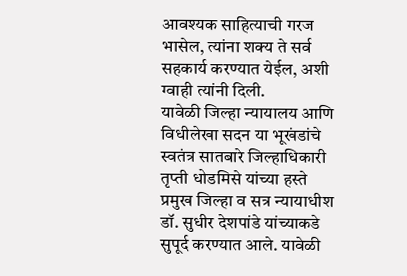आवश्यक साहित्याची गरज भासेल, त्यांना शक्य ते सर्व सहकार्य करण्यात येईल, अशी ग्वाही त्यांनी दिली.
यावेळी जिल्हा न्यायालय आणि विधीलेखा सदन या भूखंडांचे स्वतंत्र सातबारे जिल्हाधिकारी तृप्ती धोडमिसे यांच्या हस्ते प्रमुख जिल्हा व सत्र न्यायाधीश डॉ. सुधीर देशपांडे यांच्याकडे सुपूर्द करण्यात आले. यावेळी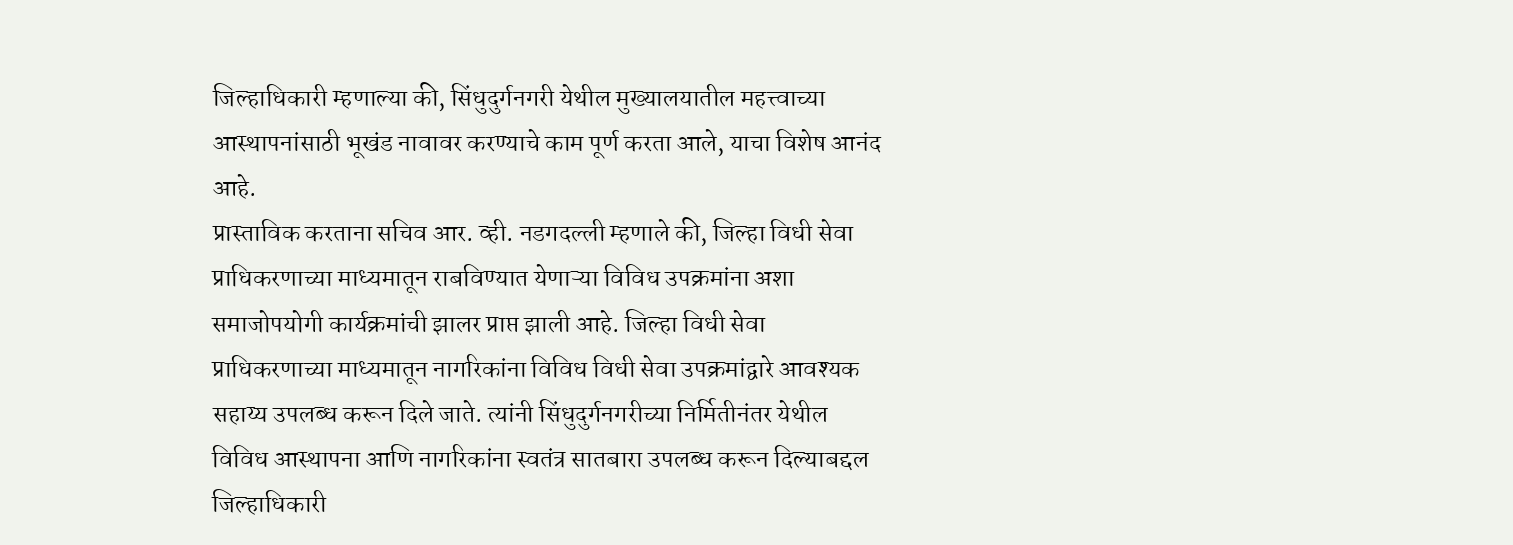जिल्हाधिकारी म्हणाल्या की, सिंधुदुर्गनगरी येथील मुख्यालयातील महत्त्वाच्या आस्थापनांसाठी भूखंड नावावर करण्याचे काम पूर्ण करता आले, याचा विशेष आनंद आहे.
प्रास्ताविक करताना सचिव आर. व्ही. नडगदल्ली म्हणाले की, जिल्हा विधी सेवा प्राधिकरणाच्या माध्यमातून राबविण्यात येणाऱ्या विविध उपक्रमांना अशा समाजोपयोगी कार्यक्रमांची झालर प्राप्त झाली आहे. जिल्हा विधी सेवा प्राधिकरणाच्या माध्यमातून नागरिकांना विविध विधी सेवा उपक्रमांद्वारे आवश्यक सहाय्य उपलब्ध करून दिले जाते. त्यांनी सिंधुदुर्गनगरीच्या निर्मितीनंतर येथील विविध आस्थापना आणि नागरिकांना स्वतंत्र सातबारा उपलब्ध करून दिल्याबद्दल जिल्हाधिकारी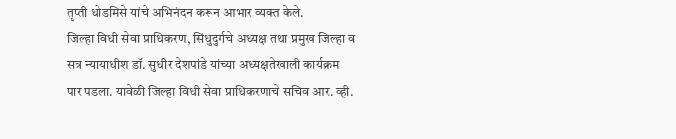तृप्ती धोडमिसे यांचे अभिनंदन करून आभार व्यक्त केले.
जिल्हा विधी सेवा प्राधिकरण, सिंधुदुर्गचे अध्यक्ष तथा प्रमुख जिल्हा व सत्र न्यायाधीश डॉ. सुधीर देशपांडे यांच्या अध्यक्षतेखाली कार्यक्रम पार पडला. यावेळी जिल्हा विधी सेवा प्राधिकरणाचे सचिव आर. व्ही.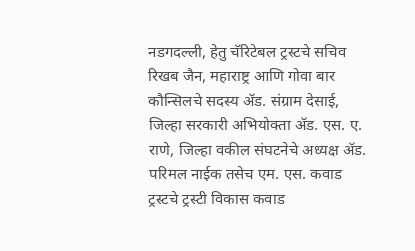नडगदल्ली, हेतु चॅरिटेबल ट्रस्टचे सचिव रिखब जैन, महाराष्ट्र आणि गोवा बार कौन्सिलचे सदस्य ॲड. संग्राम देसाई, जिल्हा सरकारी अभियोक्ता ॲड. एस. ए. राणे, जिल्हा वकील संघटनेचे अध्यक्ष ॲड. परिमल नाईक तसेच एम. एस. कवाड ट्रस्टचे ट्रस्टी विकास कवाड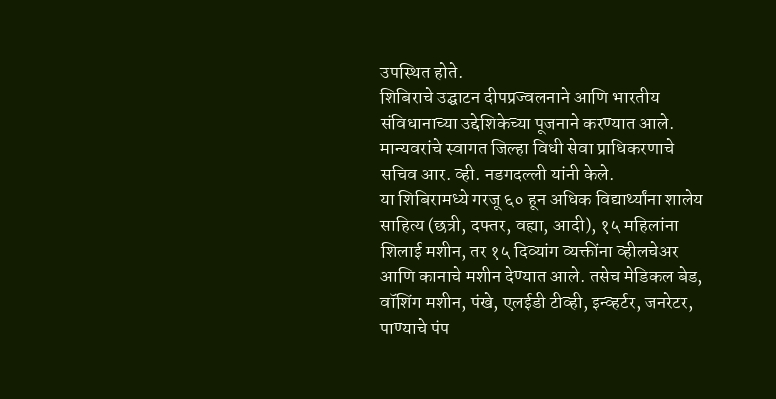उपस्थित होते.
शिबिराचे उद्घाटन दीपप्रज्वलनाने आणि भारतीय संविधानाच्या उद्देशिकेच्या पूजनाने करण्यात आले. मान्यवरांचे स्वागत जिल्हा विधी सेवा प्राधिकरणाचे सचिव आर. व्ही. नडगदल्ली यांनी केले.
या शिबिरामध्ये गरजू ६० हून अधिक विद्यार्थ्यांना शालेय साहित्य (छत्री, दफ्तर, वह्या, आदी), १५ महिलांना शिलाई मशीन, तर १५ दिव्यांग व्यक्तींना व्हीलचेअर आणि कानाचे मशीन देण्यात आले. तसेच मेडिकल बेड, वॉशिंग मशीन, पंखे, एलईडी टीव्ही, इन्व्हर्टर, जनरेटर, पाण्याचे पंप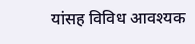यांसह विविध आवश्यक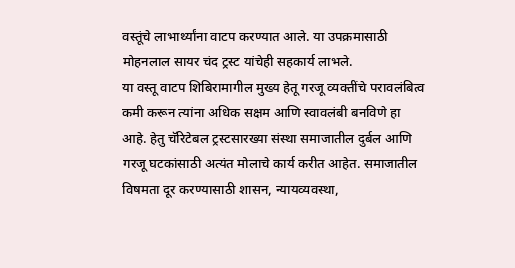वस्तूंचे लाभार्थ्यांना वाटप करण्यात आले. या उपक्रमासाठी मोहनलाल सायर चंद ट्रस्ट यांचेही सहकार्य लाभले.
या वस्तू वाटप शिबिरामागील मुख्य हेतू गरजू व्यक्तींचे परावलंबित्व कमी करून त्यांना अधिक सक्षम आणि स्वावलंबी बनविणे हा आहे. हेतु चॅरिटेबल ट्रस्टसारख्या संस्था समाजातील दुर्बल आणि गरजू घटकांसाठी अत्यंत मोलाचे कार्य करीत आहेत. समाजातील विषमता दूर करण्यासाठी शासन, न्यायव्यवस्था,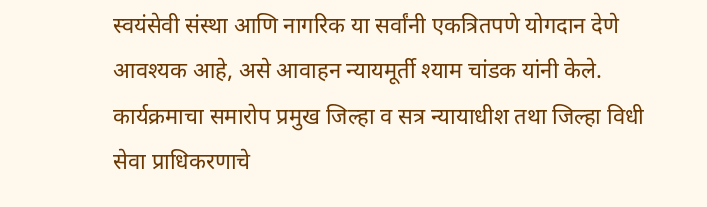स्वयंसेवी संस्था आणि नागरिक या सर्वांनी एकत्रितपणे योगदान देणे आवश्यक आहे, असे आवाहन न्यायमूर्ती श्याम चांडक यांनी केले.
कार्यक्रमाचा समारोप प्रमुख जिल्हा व सत्र न्यायाधीश तथा जिल्हा विधी सेवा प्राधिकरणाचे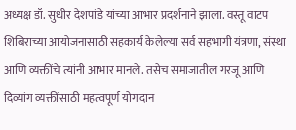अध्यक्ष डॉ. सुधीर देशपांडे यांच्या आभार प्रदर्शनाने झाला. वस्तू वाटप शिबिराच्या आयोजनासाठी सहकार्य केलेल्या सर्व सहभागी यंत्रणा, संस्था आणि व्यक्तींचे त्यांनी आभार मानले. तसेच समाजातील गरजू आणि दिव्यांग व्यक्तींसाठी महत्वपूर्ण योगदान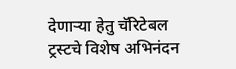देणाऱ्या हेतु चॅरिटेबल ट्रस्टचे विशेष अभिनंदन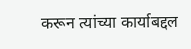करून त्यांच्या कार्याबद्दल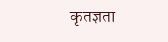कृतज्ञता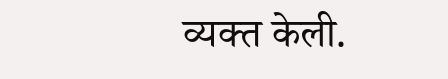व्यक्त केली.